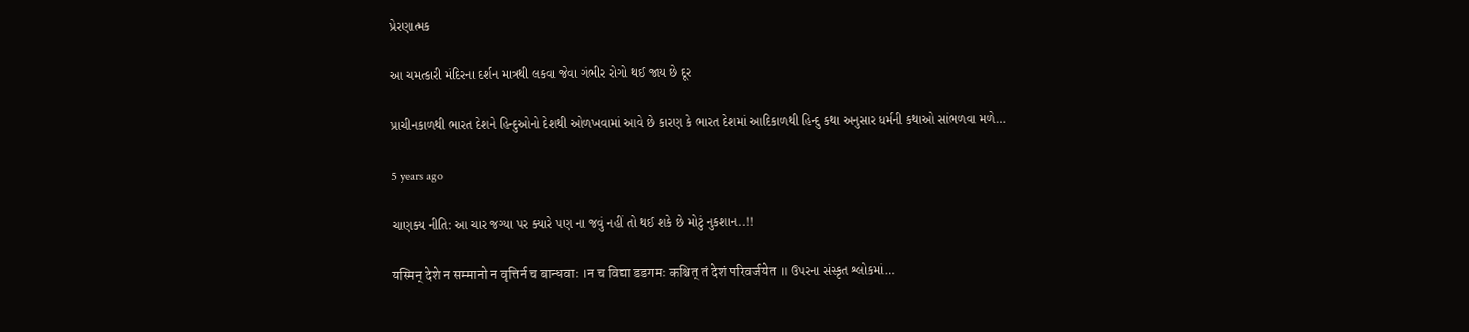પ્રેરણાત્મક

આ ચમત્કારી મંદિરના દર્શન માત્રથી લકવા જેવા ગંભીર રોગો થઈ જાય છે દૂર

પ્રાચીનકાળથી ભારત દેશને હિન્દુઓનો દેશથી ઓળખવામાં આવે છે કારણ કે ભારત દેશમાં આદિકાળથી હિન્દુ કથા અનુસાર ધર્મની કથાઓ સાંભળવા મળે…

5 years ago

ચાણક્ય નીતિ: આ ચાર જગ્યા પર ક્યારે પણ ના જવું નહીં તો થઈ શકે છે મોટું નુકશાન..!!

यस्मिन् देशे न सम्मानो न वृत्तिर्न च बान्धवाः ।न च विद्या डडगमः कश्चित् तं देशं परिवर्जयेत ॥ ઉપરના સંસ્કૃત શ્લોકમાં…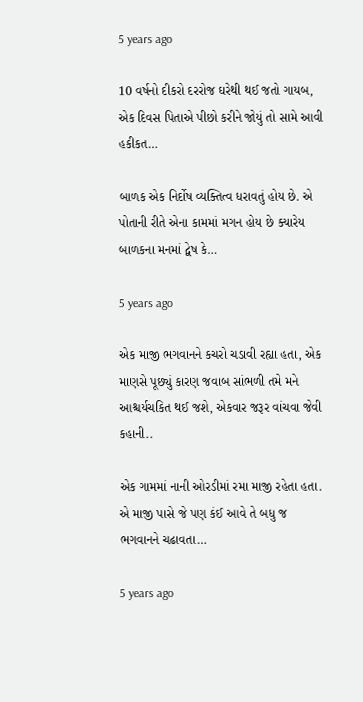5 years ago

10 વર્ષનો દીકરો દરરોજ ઘરેથી થઈ જતો ગાયબ, એક દિવસ પિતાએ પીછો કરીને જોયું તો સામે આવી હકીકત…

બાળક એક નિર્દોષ વ્યક્તિત્વ ધરાવતું હોય છે. એ પોતાની રીતે એના કામમાં મગન હોય છે ક્યારેય બાળકના મનમાં દ્વેષ કે…

5 years ago

એક માજી ભગવાનને કચરો ચડાવી રહ્યા હતા, એક માણસે પૂછ્યું કારણ જવાબ સાંભળી તમે મને આશ્ચર્યચકિત થઈ જશે, એકવાર જરૂર વાંચવા જેવી કહાની..

એક ગામમાં નાની ઓરડીમાં રમા માજી રહેતા હતા. એ માજી પાસે જે પણ કંઈ આવે તે બધુ જ ભગવાનને ચઢાવતા…

5 years ago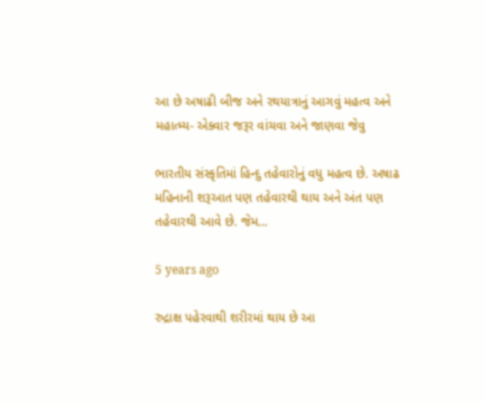આ છે અષાઢી બીજ અને રથયાત્રાનું આગવું મહત્વ અને મહાત્મ્ય- એક્વાર જરૂર વાંચવા અને જાણવા જેવુ

ભારતીય સંસ્કૃતિમાં હિન્દુ તહેવારોનું વધુ મહત્વ છે. અષાઢ મહિનાની શરૂઆત પણ તહેવારથી થાય અને અંત પણ તહેવારથી આવે છે. જેમ…

5 years ago

રુદ્રાક્ષ પહેરવાથી શરીરમાં થાય છે આ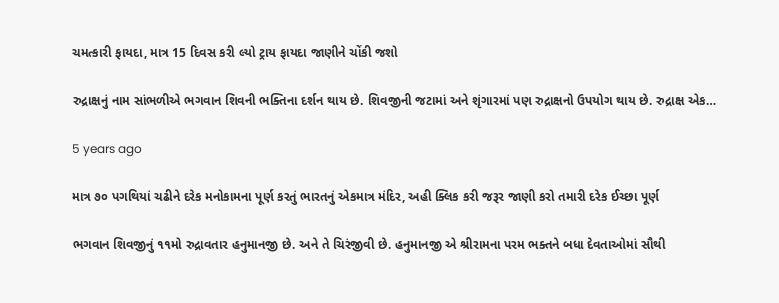ચમત્કારી ફાયદા, માત્ર 15 દિવસ કરી લ્યો ટ્રાય ફાયદા જાણીને ચોંકી જશો

રુદ્રાક્ષનું નામ સાંભળીએ ભગવાન શિવની ભક્તિના દર્શન થાય છે. શિવજીની જટામાં અને શૃંગારમાં પણ રુદ્રાક્ષનો ઉપયોગ થાય છે. રુદ્રાક્ષ એક…

5 years ago

માત્ર ૭૦ પગથિયાં ચઢીને દરેક મનોકામના પૂર્ણ કરતું ભારતનું એકમાત્ર મંદિર, અહી ક્લિક કરી જરૂર જાણી કરો તમારી દરેક ઈચ્છા પૂર્ણ

ભગવાન શિવજીનું ૧૧મો રુદ્રાવતાર હનુમાનજી છે. અને તે ચિરંજીવી છે. હનુમાનજી એ શ્રીરામના પરમ ભક્તને બધા દેવતાઓમાં સૌથી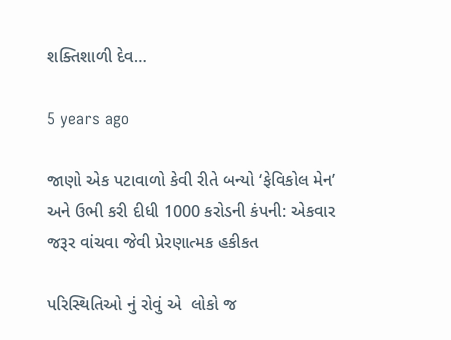શક્તિશાળી દેવ…

5 years ago

જાણો એક પટાવાળો કેવી રીતે બન્યો ‘ફેવિકોલ મેન’ અને ઉભી કરી દીધી 1000 કરોડની કંપની: એકવાર જરૂર વાંચવા જેવી પ્રેરણાત્મક હકીકત

પરિસ્થિતિઓ નું રોવું એ  લોકો જ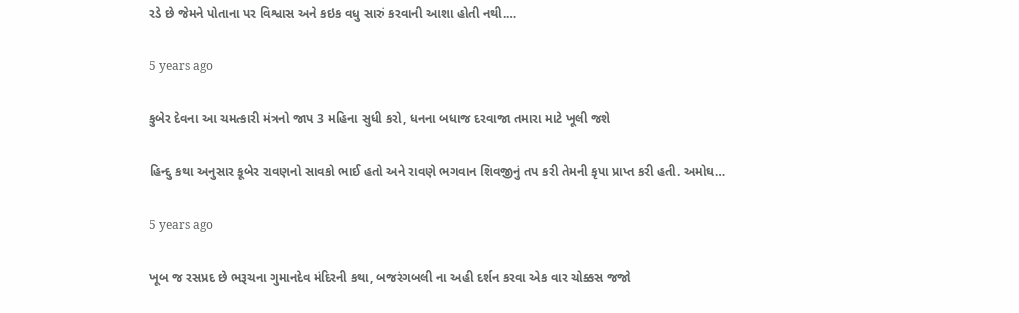રડે છે જેમને પોતાના પર વિશ્વાસ અને કઇક વધુ સારું કરવાની આશા હોતી નથી.…

5 years ago

કુબેર દેવના આ ચમત્કારી મંત્રનો જાપ 3 મહિના સુધી કરો, ધનના બધાજ દરવાજા તમારા માટે ખૂલી જશે

હિન્દુ કથા અનુસાર કૂબેર રાવણનો સાવકો ભાઈ હતો અને રાવણે ભગવાન શિવજીનું તપ કરી તેમની કૃપા પ્રાપ્ત કરી હતી. અમોઘ…

5 years ago

ખૂબ જ રસપ્રદ છે ભરૂચના ગુમાનદેવ મંદિરની કથા, બજરંગબલી ના અહી દર્શન કરવા એક વાર ચોક્કસ જજો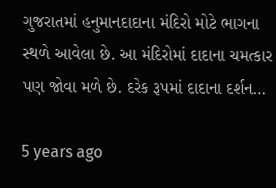ગુજરાતમાં હનુમાનદાદાના મંદિરો મોટે ભાગના સ્થળે આવેલા છે. આ મંદિરોમાં દાદાના ચમત્કાર પણ જોવા મળે છે. દરેક રૂપમાં દાદાના દર્શન…

5 years ago